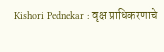Kishori Pednekar : वृक्ष प्राधिकरणाचे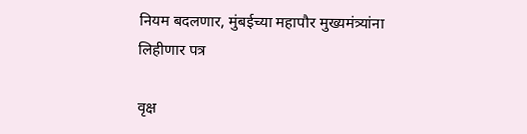नियम बदलणार, मुंबईच्या महापौर मुख्यमंत्र्यांना लिहीणार पत्र

वृक्ष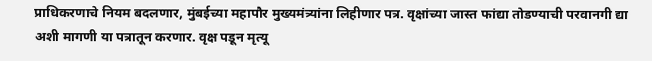प्राधिकरणाचे नियम बदलणार, मुंबईच्या महापौर मुख्यमंत्र्यांना लिहीणार पत्र. वृक्षांच्या जास्त फांद्या तोडण्याची परवानगी द्या अशी मागणी या पत्रातून करणार. वृक्ष पडून मृत्यू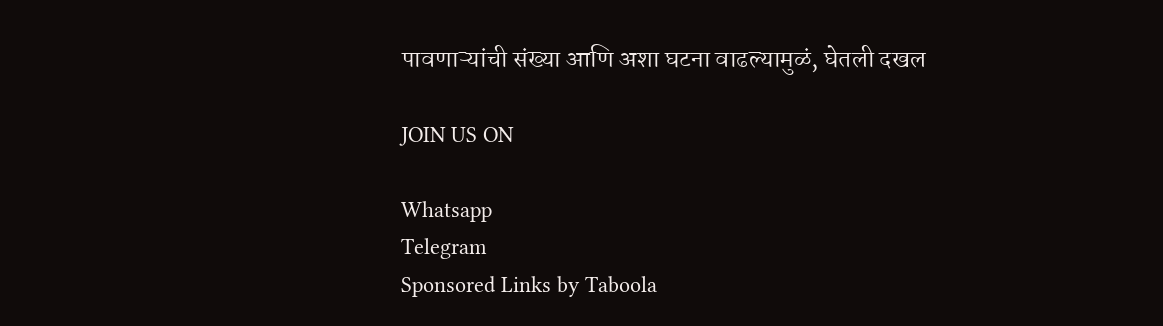पावणाऱ्यांची संख्या आणि अशा घटना वाढल्यामुळं, घेतली दखल

JOIN US ON

Whatsapp
Telegram
Sponsored Links by Taboola